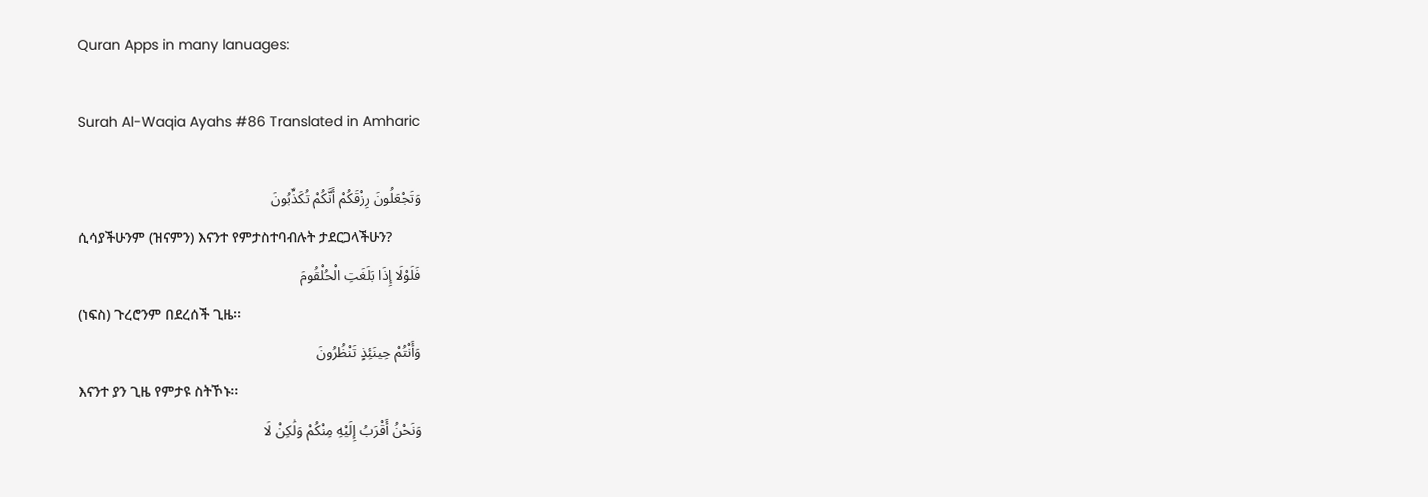Quran Apps in many lanuages:

Surah Al-Waqia Ayahs #86 Translated in Amharic

وَتَجْعَلُونَ رِزْقَكُمْ أَنَّكُمْ تُكَذِّبُونَ
ሲሳያችሁንም (ዝናምን) እናንተ የምታስተባብሉት ታደርጋላችሁን?
فَلَوْلَا إِذَا بَلَغَتِ الْحُلْقُومَ
(ነፍስ) ጉረሮንም በደረሰች ጊዜ፡፡
وَأَنْتُمْ حِينَئِذٍ تَنْظُرُونَ
እናንተ ያን ጊዜ የምታዩ ስትኾኑ፡፡
وَنَحْنُ أَقْرَبُ إِلَيْهِ مِنْكُمْ وَلَٰكِنْ لَا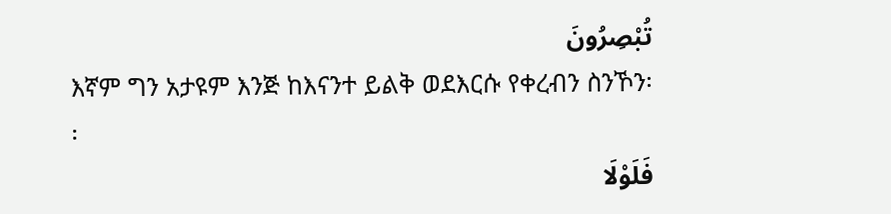تُبْصِرُونَ
እኛም ግን አታዩም እንጅ ከእናንተ ይልቅ ወደእርሱ የቀረብን ስንኾን፡፡
فَلَوْلَا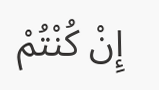إِنْ كُنْتُمْ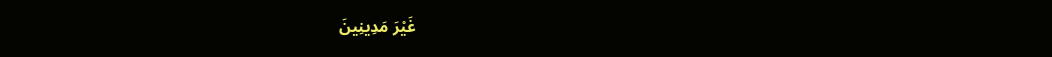غَيْرَ مَدِينِينَ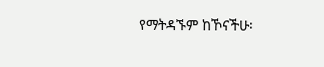የማትዳኙም ከኾናችሁ፡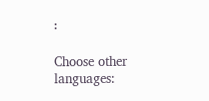፡

Choose other languages: